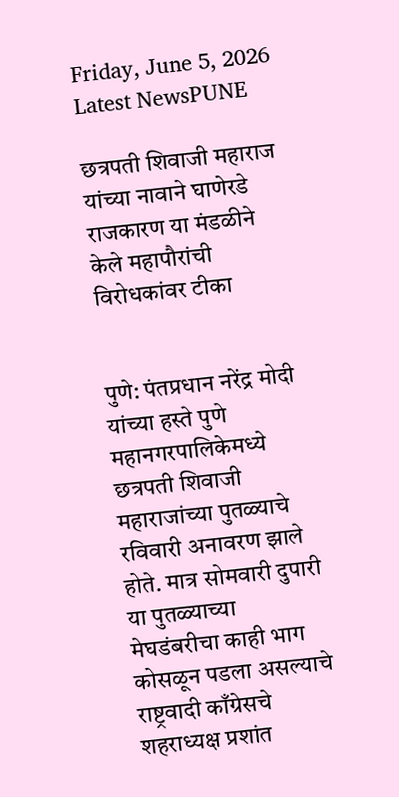Friday, June 5, 2026
Latest NewsPUNE

छत्रपती शिवाजी महाराज यांच्या नावाने घाणेरडे राजकारण या मंडळीने केले महापौरांची विरोधकांवर टीका


पुणे: पंतप्रधान नरेंद्र मोदी यांच्या हस्ते पुणे महानगरपालिकेमध्ये छत्रपती शिवाजी महाराजांच्या पुतळ्याचे रविवारी अनावरण झाले होते. मात्र सोमवारी दुपारी या पुतळ्याच्या मेघडंबरीचा काही भाग कोसळून पडला असल्याचे राष्ट्रवादी काँग्रेसचे शहराध्यक्ष प्रशांत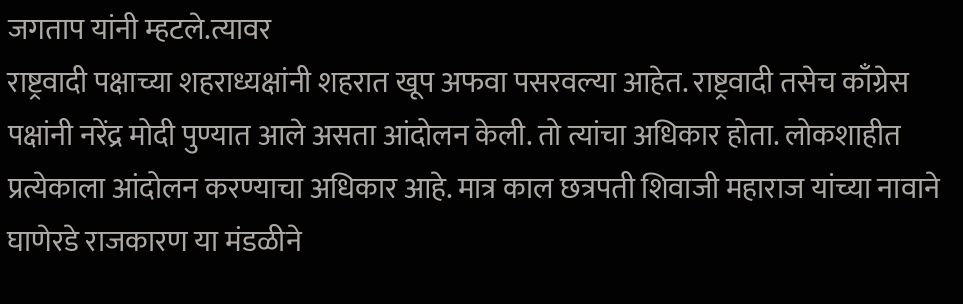जगताप यांनी म्हटले.त्यावर
राष्ट्रवादी पक्षाच्या शहराध्यक्षांनी शहरात खूप अफवा पसरवल्या आहेत. राष्ट्रवादी तसेच काँग्रेस पक्षांनी नरेंद्र मोदी पुण्यात आले असता आंदोलन केली. तो त्यांचा अधिकार होता. लोकशाहीत प्रत्येकाला आंदोलन करण्याचा अधिकार आहे. मात्र काल छत्रपती शिवाजी महाराज यांच्या नावाने घाणेरडे राजकारण या मंडळीने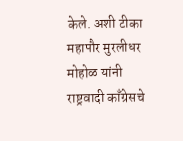केले. अशी टीका महापौर मुरलीधर मोहोळ यांनी राष्ट्रवादी काँग्रेसचे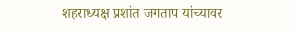शहराध्यक्ष प्रशांत जगताप यांच्यावर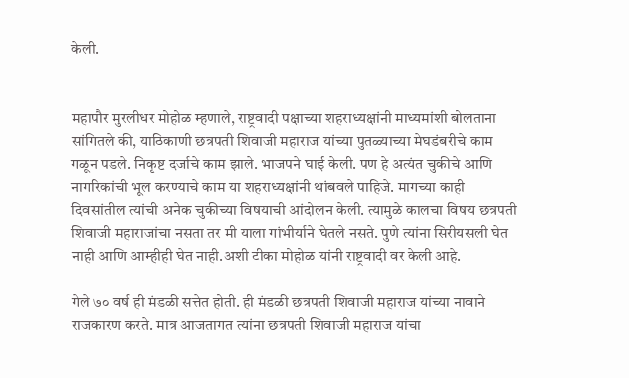केली.


महापौर मुरलीधर मोहोळ म्हणाले, राष्ट्रवादी पक्षाच्या शहराध्यक्षांनी माध्यमांशी बोलताना सांगितले की, याठिकाणी छत्रपती शिवाजी महाराज यांच्या पुतळ्याच्या मेघडंबरीचे काम गळून पडले. निकृष्ट दर्जाचे काम झाले. भाजपने घाई केली. पण हे अत्यंत चुकीचे आणि नागरिकांची भूल करण्याचे काम या शहराध्यक्षांनी थांबवले पाहिजे. मागच्या काही दिवसांतील त्यांची अनेक चुकीच्या विषयाची आंदोलन केली. त्यामुळे कालचा विषय छत्रपती शिवाजी महाराजांचा नसता तर मी याला गांभीर्याने घेतले नसते. पुणे त्यांना सिरीयसली घेत नाही आणि आम्हीही घेत नाही.अशी टीका मोहोळ यांनी राष्ट्रवादी वर केली आहे.

गेले ७० वर्ष ही मंडळी सत्तेत होती. ही मंडळी छत्रपती शिवाजी महाराज यांच्या नावाने राजकारण करते. मात्र आजतागत त्यांना छत्रपती शिवाजी महाराज यांचा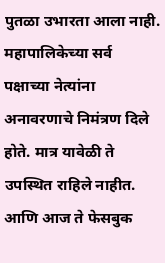पुतळा उभारता आला नाही. महापालिकेच्या सर्व पक्षाच्या नेत्यांना अनावरणाचे निमंत्रण दिले होते. मात्र यावेळी ते उपस्थित राहिले नाहीत. आणि आज ते फेसबुक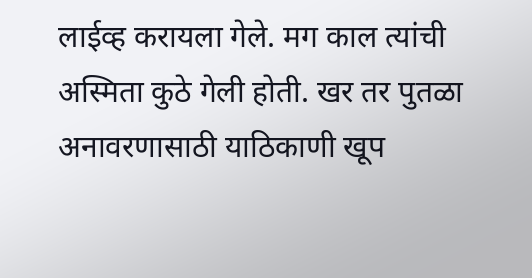लाईव्ह करायला गेले. मग काल त्यांची अस्मिता कुठे गेली होती. खर तर पुतळा अनावरणासाठी याठिकाणी खूप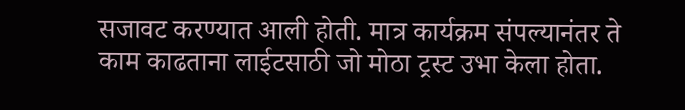सजावट करण्यात आली होती. मात्र कार्यक्रम संपल्यानंतर ते काम काढताना लाईटसाठी जो मोठा ट्रस्ट उभा केला होता.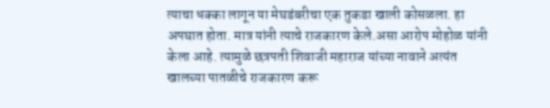त्याचा धक्का लागून या मेघडंबरीचा एक तुकडा खाली कोसळला. हा अपघात होता. मात्र यांनी त्याचे राजकारण केले.असा आरोप मोहोळ यांनी केला आहे. त्यामुळे छत्रपती शिवाजी महाराज यांच्या नावाने अत्यंत खालच्या पातळीचे राजकारण करू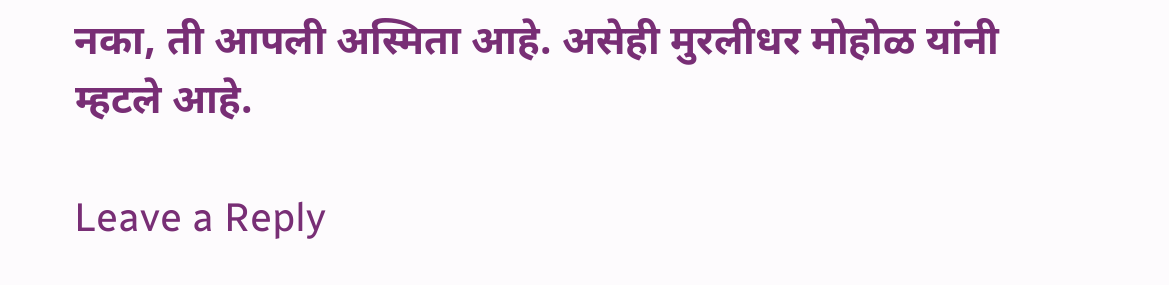नका, ती आपली अस्मिता आहे. असेही मुरलीधर मोहोळ यांनी म्हटले आहे.

Leave a Reply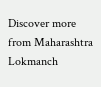Discover more from Maharashtra Lokmanch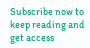Subscribe now to keep reading and get access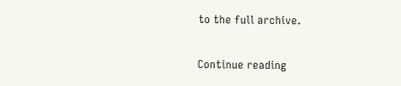to the full archive.

Continue reading